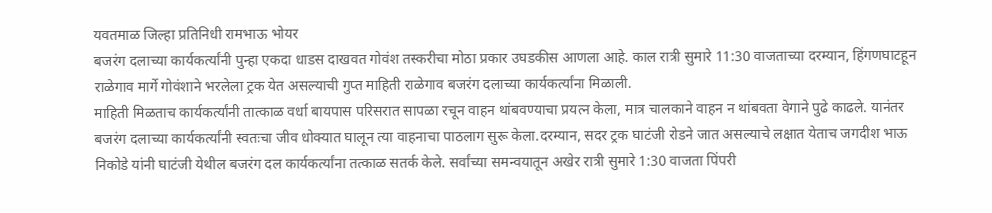यवतमाळ जिल्हा प्रतिनिधी रामभाऊ भोयर
बजरंग दलाच्या कार्यकर्त्यांनी पुन्हा एकदा धाडस दाखवत गोवंश तस्करीचा मोठा प्रकार उघडकीस आणला आहे. काल रात्री सुमारे 11:30 वाजताच्या दरम्यान, हिंगणघाटहून राळेगाव मार्गे गोवंशाने भरलेला ट्रक येत असल्याची गुप्त माहिती राळेगाव बजरंग दलाच्या कार्यकर्त्यांना मिळाली.
माहिती मिळताच कार्यकर्त्यांनी तात्काळ वर्धा बायपास परिसरात सापळा रचून वाहन थांबवण्याचा प्रयत्न केला, मात्र चालकाने वाहन न थांबवता वेगाने पुढे काढले. यानंतर बजरंग दलाच्या कार्यकर्त्यांनी स्वतःचा जीव धोक्यात घालून त्या वाहनाचा पाठलाग सुरू केला.दरम्यान, सदर ट्रक घाटंजी रोडने जात असल्याचे लक्षात येताच जगदीश भाऊ निकोडे यांनी घाटंजी येथील बजरंग दल कार्यकर्त्यांना तत्काळ सतर्क केले. सर्वांच्या समन्वयातून अखेर रात्री सुमारे 1:30 वाजता पिंपरी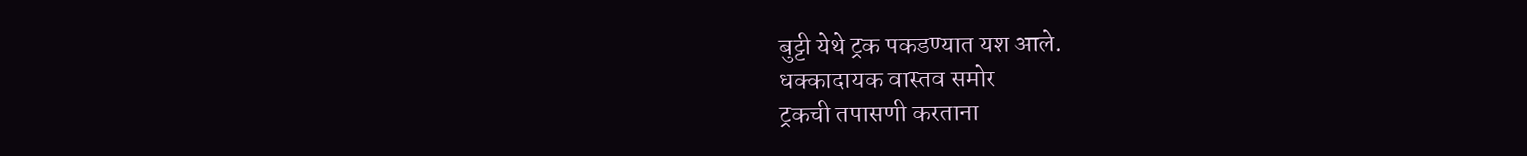बुट्टी येथे ट्रक पकडण्यात यश आले.
धक्कादायक वास्तव समोर
ट्रकची तपासणी करताना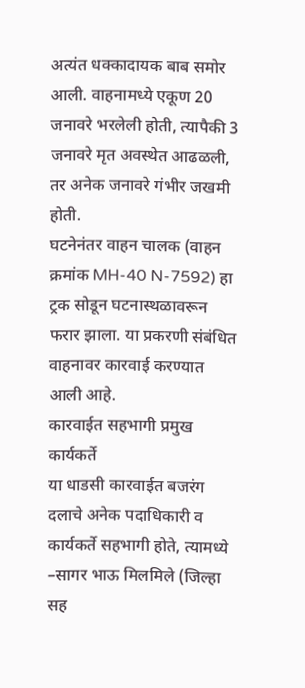अत्यंत धक्कादायक बाब समोर आली. वाहनामध्ये एकूण 20 जनावरे भरलेली होती, त्यापैकी 3 जनावरे मृत अवस्थेत आढळली, तर अनेक जनावरे गंभीर जखमी होती.
घटनेनंतर वाहन चालक (वाहन क्रमांक MH-40 N-7592) हा ट्रक सोडून घटनास्थळावरून फरार झाला. या प्रकरणी संबंधित वाहनावर कारवाई करण्यात आली आहे.
कारवाईत सहभागी प्रमुख कार्यकर्ते
या धाडसी कारवाईत बजरंग दलाचे अनेक पदाधिकारी व कार्यकर्ते सहभागी होते, त्यामध्ये –सागर भाऊ मिलमिले (जिल्हा सह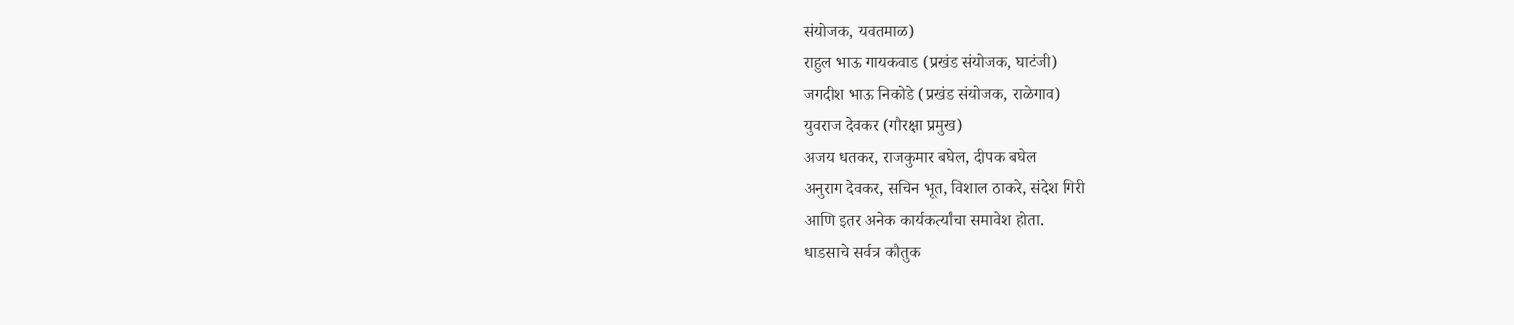संयोजक, यवतमाळ)
राहुल भाऊ गायकवाड (प्रखंड संयोजक, घाटंजी)
जगदीश भाऊ निकोडे (प्रखंड संयोजक, राळेगाव)
युवराज देवकर (गौरक्षा प्रमुख)
अजय धतकर, राजकुमार बघेल, दीपक बघेल
अनुराग देवकर, सचिन भूत, विशाल ठाकरे, संदेश गिरी
आणि इतर अनेक कार्यकर्त्यांचा समावेश होता.
धाडसाचे सर्वत्र कौतुक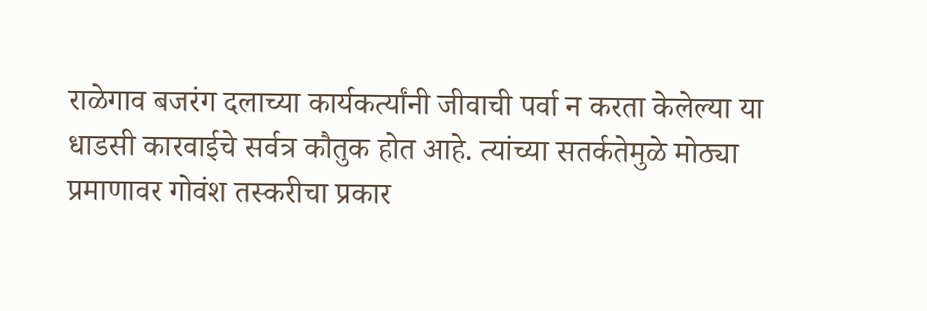राळेगाव बजरंग दलाच्या कार्यकर्त्यांनी जीवाची पर्वा न करता केलेल्या या धाडसी कारवाईचे सर्वत्र कौतुक होत आहे. त्यांच्या सतर्कतेमुळे मोठ्या प्रमाणावर गोवंश तस्करीचा प्रकार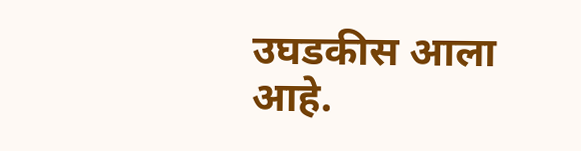उघडकीस आला आहे.